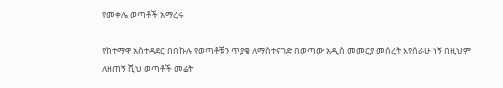የመቀሌ ወጣቶች አማረሩ

የከተማዋ አስተዳደር በበኩሉ የወጣቶቹን ጥያቄ ለማስተናገድ በወጣው አዲስ መመርያ መሰረት እየሰራሁ ነኝ በዚህም ለዘጠኝ ሺህ ወጣቶች መሬት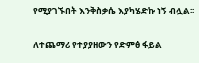የሚያገኙበት እንቅስቃሴ እያካሄድኩ ነኝ ብሏል፡፡

ለተጨማሪ የተያያዘውን የድምፅ ፋይል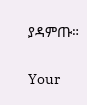ያዳምጡ።

Your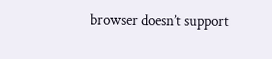browser doesn’t support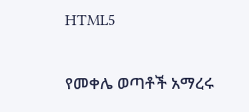HTML5

የመቀሌ ወጣቶች አማረሩ